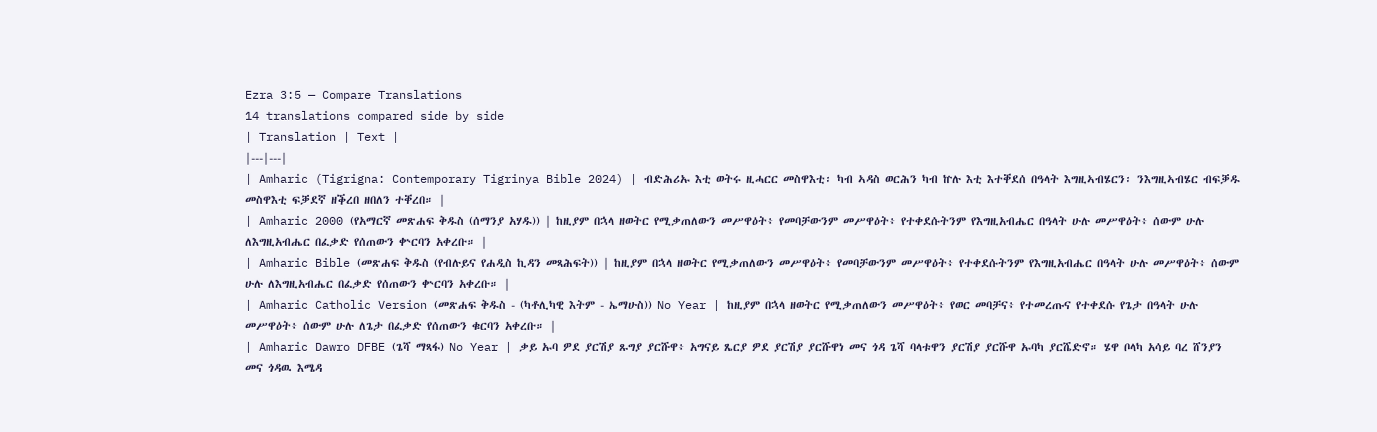Ezra 3:5 — Compare Translations
14 translations compared side by side
| Translation | Text |
|---|---|
| Amharic (Tigrigna: Contemporary Tigrinya Bible 2024) | ብድሕሪኡ እቲ ወትሩ ዚሓርር መስዋእቲ፡ ካብ ኣዳስ ወርሕን ካብ ኵሉ እቲ እተቐደሰ በዓላት እግዚኣብሄርን፡ ንእግዚኣብሄር ብፍቓዱ መስዋእቲ ፍቓደኛ ዘቕረበ ዘበለን ተቐረበ። |
| Amharic 2000 (የአማርኛ መጽሐፍ ቅዱስ (ሰማንያ አሃዱ)) | ከዚያም በኋላ ዘወትር የሚቃጠለውን መሥዋዕት፥ የመባቻውንም መሥዋዕት፥ የተቀደሱትንም የእግዚአብሔር በዓላት ሁሉ መሥዋዕት፥ ሰውም ሁሉ ለእግዚአብሔር በፈቃድ የሰጠውን ቍርባን አቀረቡ። |
| Amharic Bible (መጽሐፍ ቅዱስ (የብሉይና የሐዲስ ኪዳን መጻሕፍት)) | ከዚያም በኋላ ዘወትር የሚቃጠለውን መሥዋዕት፥ የመባቻውንም መሥዋዕት፥ የተቀደሱትንም የእግዚአብሔር በዓላት ሁሉ መሥዋዕት፥ ሰውም ሁሉ ለእግዚአብሔር በፈቃድ የሰጠውን ቍርባን አቀረቡ። |
| Amharic Catholic Version (መጽሐፍ ቅዱስ - (ካቶሊካዊ እትም - ኤማሁስ)) No Year | ከዚያም በኋላ ዘወትር የሚቃጠለውን መሥዋዕት፥ የወር መባቻና፥ የተመረጡና የተቀደሱ የጌታ በዓላት ሁሉ መሥዋዕት፥ ሰውም ሁሉ ለጌታ በፈቃድ የሰጠውን ቁርባን አቀረቡ። |
| Amharic Dawro DFBE (ጌሻ ማጻፋ) No Year | ቃይ ኡባ ዎደ ያርሽያ ጹግያ ያርሹዋ፥ አግናይ ጼርያ ዎደ ያርሽያ ያርሹዋነ መና ጎዳ ጌሻ ባላቱዋን ያርሽያ ያርሹዋ ኡባካ ያርሼድኖ። ሄዋ ቦላካ አሳይ ባረ ሸንያን መና ጎዳዉ እሜዳ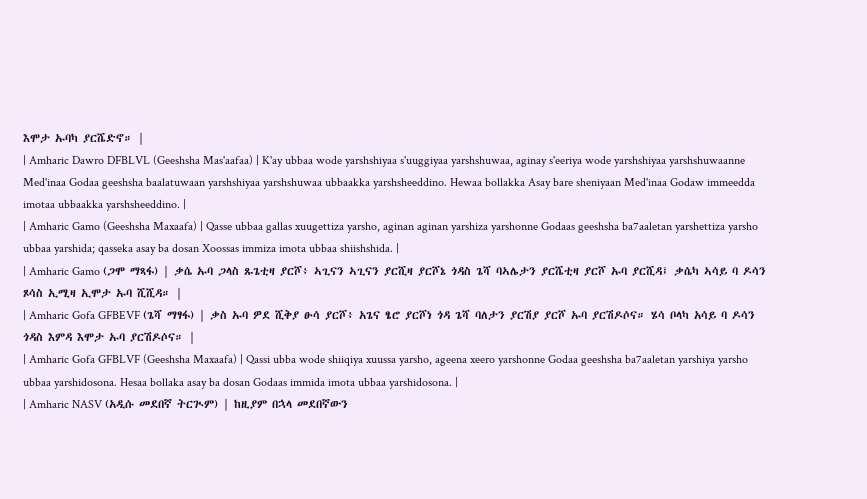እሞታ ኡባካ ያርሼድኖ። |
| Amharic Dawro DFBLVL (Geeshsha Mas'aafaa) | K'ay ubbaa wode yarshshiyaa s'uuggiyaa yarshshuwaa, aginay s'eeriya wode yarshshiyaa yarshshuwaanne Med'inaa Godaa geeshsha baalatuwaan yarshshiyaa yarshshuwaa ubbaakka yarshsheeddino. Hewaa bollakka Asay bare sheniyaan Med'inaa Godaw immeedda imotaa ubbaakka yarshsheeddino. |
| Amharic Gamo (Geeshsha Maxaafa) | Qasse ubbaa gallas xuugettiza yarsho, aginan aginan yarshiza yarshonne Godaas geeshsha ba7aaletan yarshettiza yarsho ubbaa yarshida; qasseka asay ba dosan Xoossas immiza imota ubbaa shiishshida. |
| Amharic Gamo (ጋሞ ማጻፋ) | ቃሴ ኡባ ጋላስ ጹጌቲዛ ያርሾ፥ ኣጊናን ኣጊናን ያርሺዛ ያርሾኔ ጎዳስ ጌሻ ባኣሌታን ያርሼቲዛ ያርሾ ኡባ ያርሺዳ፤ ቃሴካ ኣሳይ ባ ዶሳን ጾሳስ ኢሚዛ ኢሞታ ኡባ ሺሺዳ። |
| Amharic Gofa GFBEVF (ጌሻ ማፃፋ) | ቃስ ኡባ ዎደ ሺቅያ ፁሳ ያርሾ፥ አጌና ፄሮ ያርሾነ ጎዳ ጌሻ ባለታን ያርሽያ ያርሾ ኡባ ያርሽዶሶና። ሄሳ ቦላካ አሳይ ባ ዶሳን ጎዳስ እምዳ እሞታ ኡባ ያርሽዶሶና። |
| Amharic Gofa GFBLVF (Geeshsha Maxaafa) | Qassi ubba wode shiiqiya xuussa yarsho, ageena xeero yarshonne Godaa geeshsha ba7aaletan yarshiya yarsho ubbaa yarshidosona. Hesaa bollaka asay ba dosan Godaas immida imota ubbaa yarshidosona. |
| Amharic NASV (አዲሱ መደበኛ ትርጒም) | ከዚያም በኋላ መደበኛውን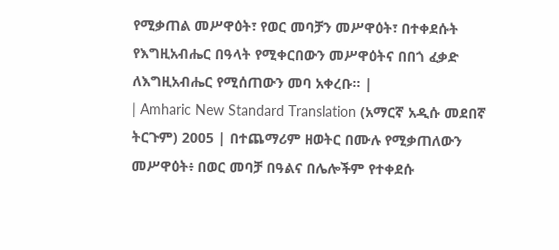የሚቃጠል መሥዋዕት፣ የወር መባቻን መሥዋዕት፣ በተቀደሱት የእግዚአብሔር በዓላት የሚቀርበውን መሥዋዕትና በበጎ ፈቃድ ለእግዚአብሔር የሚሰጠውን መባ አቀረቡ። |
| Amharic New Standard Translation (አማርኛ አዲሱ መደበኛ ትርጉም) 2005 | በተጨማሪም ዘወትር በሙሉ የሚቃጠለውን መሥዋዕት፥ በወር መባቻ በዓልና በሌሎችም የተቀደሱ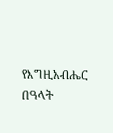የእግዚአብሔር በዓላት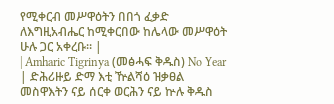የሚቀርብ መሥዋዕትን በበጎ ፈቃድ ለእግዚአብሔር ከሚቀርበው ከሌላው መሥዋዕት ሁሉ ጋር አቀረቡ። |
| Amharic Tigrinya (መፅሓፍ ቅዱስ) No Year | ድሕሪዙይ ድማ እቲ ዅልሻዕ ዝቃፀል መስዋእትን ናይ ሰርቀ ወርሕን ናይ ኵሉ ቅዱስ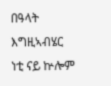በዓላት እግዚኣብሄር ነቲ ናይ ኵሎም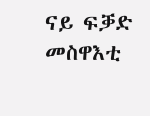ናይ ፍቓድ መስዋእቲ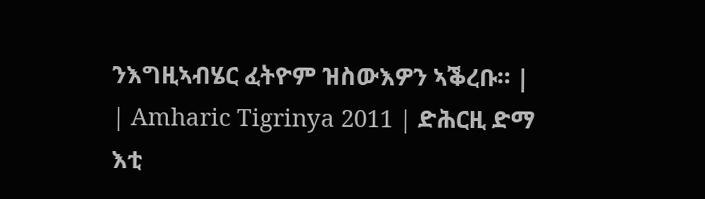ንእግዚኣብሄር ፈትዮም ዝስውእዎን ኣቕረቡ። |
| Amharic Tigrinya 2011 | ድሕርዚ ድማ እቲ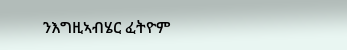ንእግዚኣብሄር ፈትዮም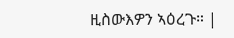ዚስውእዎን ኣዕረጉ። |